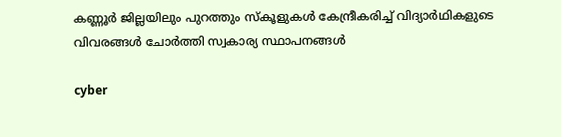കണ്ണൂർ ജില്ലയിലും പുറത്തും സ്‌കൂളുകൾ കേന്ദ്രീകരിച്ച് വിദ്യാർഥികളുടെ വിവരങ്ങൾ ചോർത്തി സ്വകാര്യ സ്ഥാപനങ്ങൾ

cyber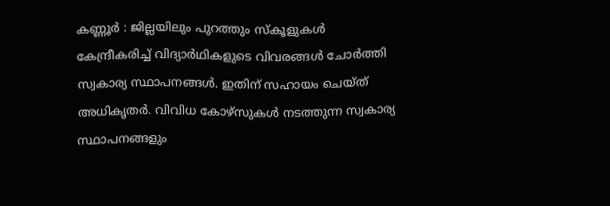കണ്ണൂർ : ജില്ലയിലും പുറത്തും സ്‌കൂളുകൾ കേന്ദ്രീകരിച്ച് വിദ്യാർഥികളുടെ വിവരങ്ങൾ ചോർത്തി സ്വകാര്യ സ്ഥാപനങ്ങൾ. ഇതിന് സഹായം ചെയ്ത് അധികൃതർ. വിവിധ കോഴ്‌സുകൾ നടത്തുന്ന സ്വകാര്യ സ്ഥാപനങ്ങളും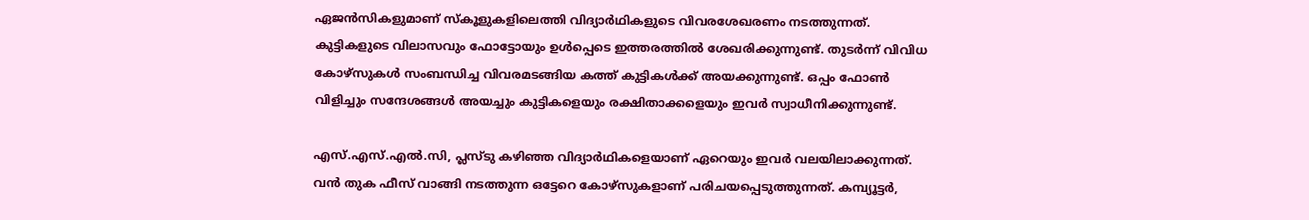ഏജൻസികളുമാണ് സ്‌കൂളുകളിലെത്തി വിദ്യാർഥികളുടെ വിവരശേഖരണം നടത്തുന്നത്. കുട്ടികളുടെ വിലാസവും ഫോട്ടോയും ഉൾപ്പെടെ ഇത്തരത്തിൽ ശേഖരിക്കുന്നുണ്ട്. തുടർന്ന് വിവിധ കോഴ്സുകൾ സംബന്ധിച്ച വിവരമടങ്ങിയ കത്ത് കുട്ടികൾക്ക് അയക്കുന്നുണ്ട്. ഒപ്പം ഫോൺ വിളിച്ചും സന്ദേശങ്ങൾ അയച്ചും കുട്ടികളെയും രക്ഷിതാക്കളെയും ഇവർ സ്വാധീനിക്കുന്നുണ്ട്.

എസ്.എസ്.എൽ.സി, പ്ലസ്‌ടു കഴിഞ്ഞ വിദ്യാർഥികളെയാണ് ഏറെയും ഇവർ വലയിലാക്കുന്നത്. വൻ തുക ഫീസ് വാങ്ങി നടത്തുന്ന ഒട്ടേറെ കോഴ്‌സുകളാണ് പരിചയപ്പെടുത്തുന്നത്. കമ്പ്യൂട്ടർ,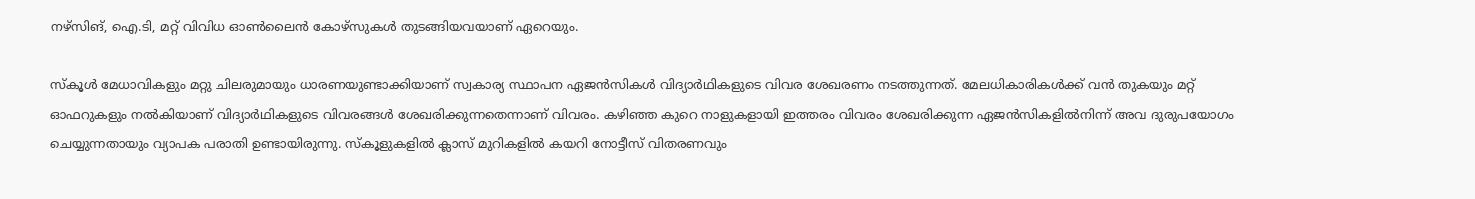നഴ്‌സിങ്, ഐ.ടി, മറ്റ് വിവിധ ഓൺലൈൻ കോഴ്‌സുകൾ തുടങ്ങിയവയാണ് ഏറെയും.

സ്‌കൂൾ മേധാവികളും മറ്റു ചിലരുമായും ധാരണയുണ്ടാക്കിയാണ് സ്വകാര്യ സ്ഥാപന ഏജൻസികൾ വിദ്യാർഥികളുടെ വിവര ശേഖരണം നടത്തുന്നത്. മേലധികാരികൾക്ക് വൻ തുകയും മറ്റ് ഓഫറുകളും നൽകിയാണ് വിദ്യാർഥികളുടെ വിവരങ്ങൾ ശേഖരിക്കുന്നതെന്നാണ് വിവരം. കഴിഞ്ഞ കുറെ നാളുകളായി ഇത്തരം വിവരം ശേഖരിക്കുന്ന ഏജൻസികളിൽനിന്ന് അവ ദുരുപയോഗം ചെയ്യുന്നതായും വ്യാപക പരാതി ഉണ്ടായിരുന്നു. സ്‌കൂളുകളിൽ ക്ലാസ് മുറികളിൽ കയറി നോട്ടീസ് വിതരണവും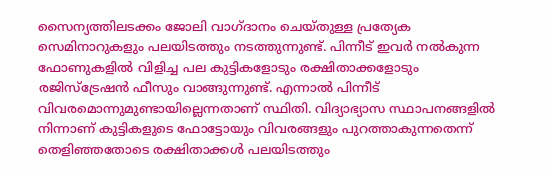സൈന്യത്തിലടക്കം ജോലി വാഗ്ദാനം ചെയ്തുള്ള പ്രത്യേക സെമിനാറുകളും പലയിടത്തും നടത്തുന്നുണ്ട്. പിന്നീട് ഇവർ നൽകുന്ന ഫോണുകളിൽ വിളിച്ച പല കുട്ടികളോടും രക്ഷിതാക്കളോടും രജിസ്ട്രേഷൻ ഫീസും വാങ്ങുന്നുണ്ട്. എന്നാൽ പിന്നീട് വിവരമൊന്നുമുണ്ടായില്ലെന്നതാണ് സ്ഥിതി. വിദ്യാഭ്യാസ സ്ഥാപനങ്ങളിൽ നിന്നാണ് കുട്ടികളുടെ ഫോട്ടോയും വിവരങ്ങളും പുറത്താകുന്നതെന്ന് തെളിഞ്ഞതോടെ രക്ഷിതാക്കൾ പലയിടത്തും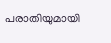പരാതിയുമായി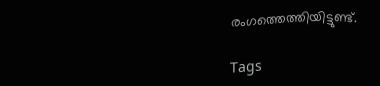രംഗത്തെത്തിയിട്ടുണ്ട്.

Tags